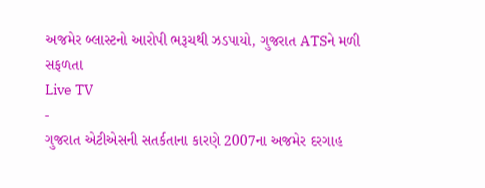અજમેર બ્લાસ્ટનો આરોપી ભરૂચથી ઝડપાયો, ગુજરાત ATSને મળી સફળતા
Live TV
-
ગુજરાત એટીએસની સતર્કતાના કારણે 2007ના અજમેર દરગાહ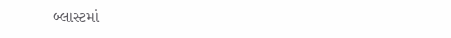બ્લાસ્ટમાં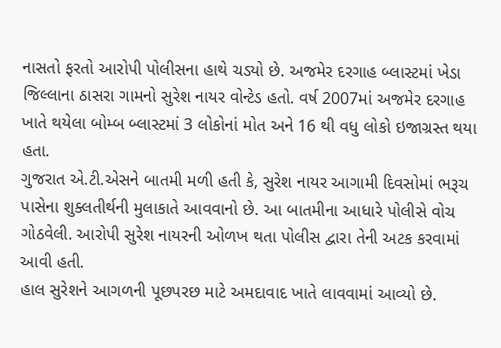નાસતો ફરતો આરોપી પોલીસના હાથે ચડ્યો છે. અજમેર દરગાહ બ્લાસ્ટમાં ખેડા જિલ્લાના ઠાસરા ગામનો સુરેશ નાયર વોન્ટેડ હતો. વર્ષ 2007માં અજમેર દરગાહ ખાતે થયેલા બોમ્બ બ્લાસ્ટમાં 3 લોકોનાં મોત અને 16 થી વધુ લોકો ઇજાગ્રસ્ત થયા હતા.
ગુજરાત એ.ટી.એસને બાતમી મળી હતી કે, સુરેશ નાયર આગામી દિવસોમાં ભરૂચ પાસેના શુક્લતીર્થની મુલાકાતે આવવાનો છે. આ બાતમીના આધારે પોલીસે વોચ ગોઠવેલી. આરોપી સુરેશ નાયરની ઓળખ થતા પોલીસ દ્વારા તેની અટક કરવામાં આવી હતી.
હાલ સુરેશને આગળની પૂછપરછ માટે અમદાવાદ ખાતે લાવવામાં આવ્યો છે.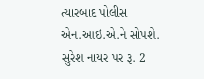ત્યારબાદ પોલીસ એન.આઇ.એ.ને સોપશે. સુરેશ નાયર પર રૂ. 2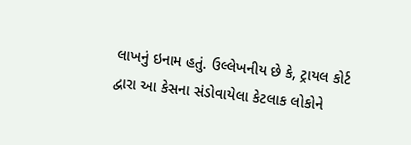લાખનું ઇનામ હતું. ઉલ્લેખનીય છે કે, ટ્રાયલ કોર્ટ દ્વારા આ કેસના સંડોવાયેલા કેટલાક લોકોને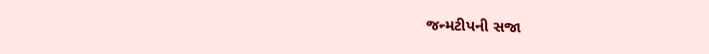જન્મટીપની સજા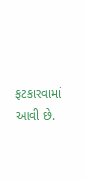ફટકારવામાં આવી છે.